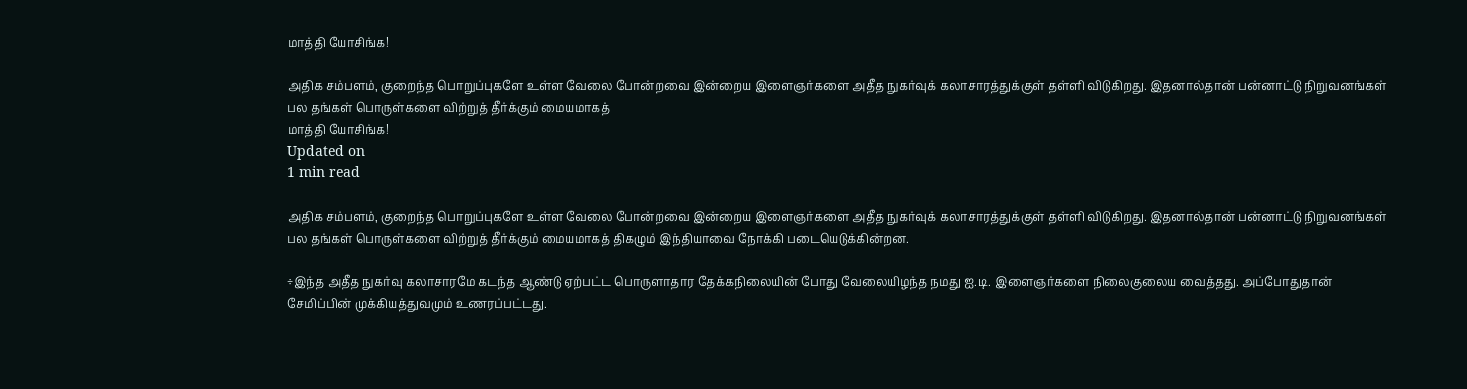மாத்தி யோசிங்க!

அதிக சம்பளம், குறைந்த பொறுப்புகளே உள்ள வேலை போன்றவை இன்றைய இளைஞர்களை அதீத நுகர்வுக் கலாசாரத்துக்குள் தள்ளி விடுகிறது. இதனால்தான் பன்னாட்டு நிறுவனங்கள் பல தங்கள் பொருள்களை விற்றுத் தீர்க்கும் மையமாகத்
மாத்தி யோசிங்க!
Updated on
1 min read

அதிக சம்பளம், குறைந்த பொறுப்புகளே உள்ள வேலை போன்றவை இன்றைய இளைஞர்களை அதீத நுகர்வுக் கலாசாரத்துக்குள் தள்ளி விடுகிறது. இதனால்தான் பன்னாட்டு நிறுவனங்கள் பல தங்கள் பொருள்களை விற்றுத் தீர்க்கும் மையமாகத் திகழும் இந்தியாவை நோக்கி படையெடுக்கின்றன.

÷இந்த அதீத நுகர்வு கலாசாரமே கடந்த ஆண்டு ஏற்பட்ட பொருளாதார தேக்கநிலையின் போது வேலையிழந்த நமது ஐ.டி. இளைஞர்களை நிலைகுலைய வைத்தது. அப்போதுதான் சேமிப்பின் முக்கியத்துவமும் உணரப்பட்டது.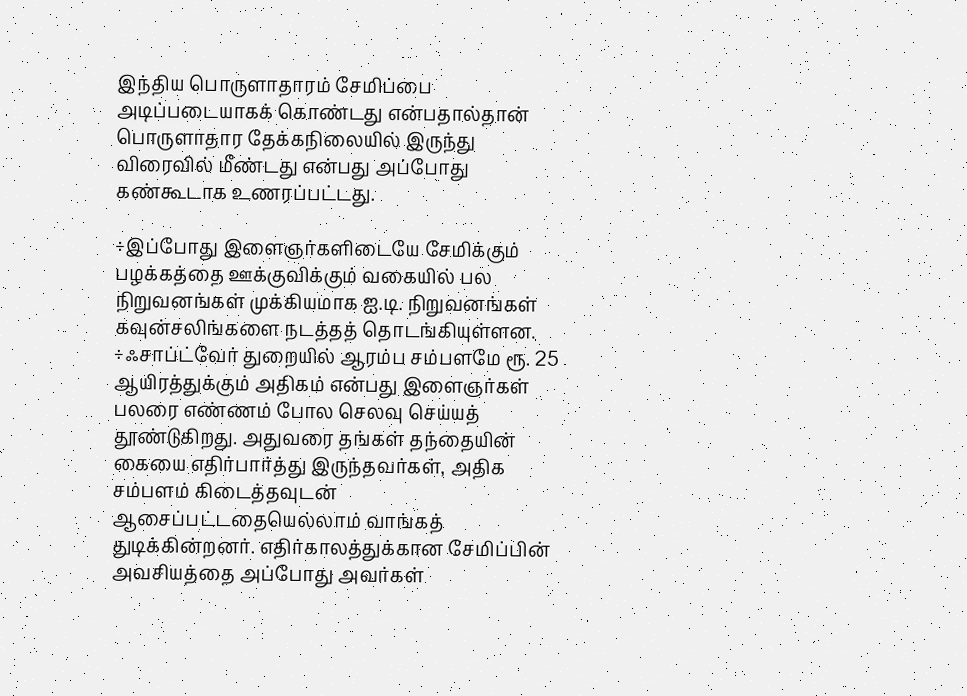இந்திய பொருளாதாரம் சேமிப்பை அடிப்படையாகக் கொண்டது என்பதால்தான் பொருளாதார தேக்கநிலையில் இருந்து விரைவில் மீண்டது என்பது அப்போது கண்கூடாக உணரப்பட்டது.

÷இப்போது இளைஞர்களிடையே சேமிக்கும் பழக்கத்தை ஊக்குவிக்கும் வகையில் பல நிறுவனங்கள் முக்கியமாக ஐ.டி. நிறுவனங்கள் கவுன்சலிங்களை நடத்தத் தொடங்கியுள்ளன. ÷ஃசாப்ட்வேர் துறையில் ஆரம்ப சம்பளமே ரூ. 25 ஆயிரத்துக்கும் அதிகம் என்பது இளைஞர்கள் பலரை எண்ணம் போல செலவு செய்யத் தூண்டுகிறது. அதுவரை தங்கள் தந்தையின் கையை எதிர்பார்த்து இருந்தவர்கள், அதிக சம்பளம் கிடைத்தவுடன் ஆசைப்பட்டதையெல்லாம் வாங்கத் துடிக்கின்றனர். எதிர்காலத்துக்கான சேமிப்பின் அவசியத்தை அப்போது அவர்கள்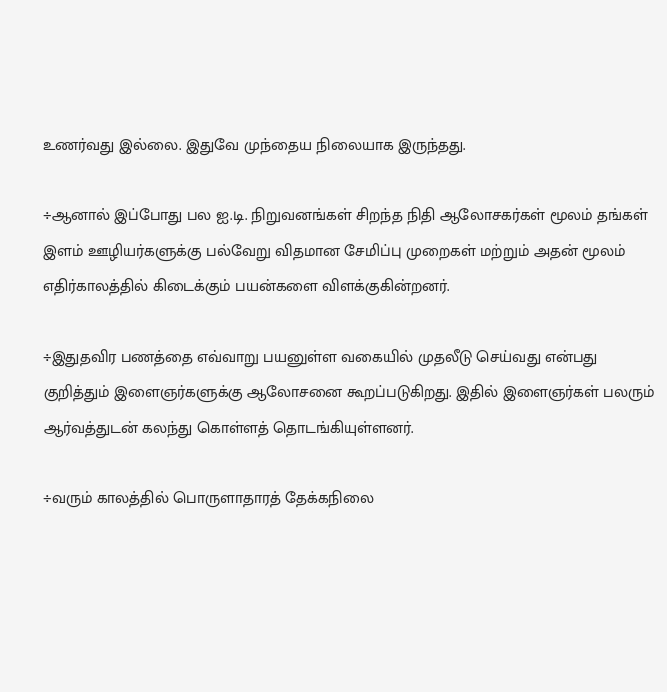உணர்வது இல்லை. இதுவே முந்தைய நிலையாக இருந்தது.

÷ஆனால் இப்போது பல ஐ.டி. நிறுவனங்கள் சிறந்த நிதி ஆலோசகர்கள் மூலம் தங்கள் இளம் ஊழியர்களுக்கு பல்வேறு விதமான சேமிப்பு முறைகள் மற்றும் அதன் மூலம் எதிர்காலத்தில் கிடைக்கும் பயன்களை விளக்குகின்றனர்.

÷இதுதவிர பணத்தை எவ்வாறு பயனுள்ள வகையில் முதலீடு செய்வது என்பது குறித்தும் இளைஞர்களுக்கு ஆலோசனை கூறப்படுகிறது. இதில் இளைஞர்கள் பலரும் ஆர்வத்துடன் கலந்து கொள்ளத் தொடங்கியுள்ளனர்.

÷வரும் காலத்தில் பொருளாதாரத் தேக்கநிலை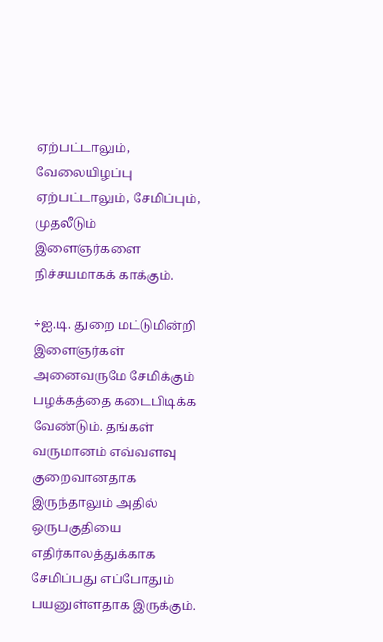ஏற்பட்டாலும், வேலையிழப்பு ஏற்பட்டாலும், சேமிப்பும், முதலீடும் இளைஞர்களை நிச்சயமாகக் காக்கும்.

÷ஐ.டி. துறை மட்டுமின்றி இளைஞர்கள் அனைவருமே சேமிக்கும் பழக்கத்தை கடைபிடிக்க வேண்டும். தங்கள் வருமானம் எவ்வளவு குறைவானதாக இருந்தாலும் அதில் ஒருபகுதியை எதிர்காலத்துக்காக சேமிப்பது எப்போதும் பயனுள்ளதாக இருக்கும்.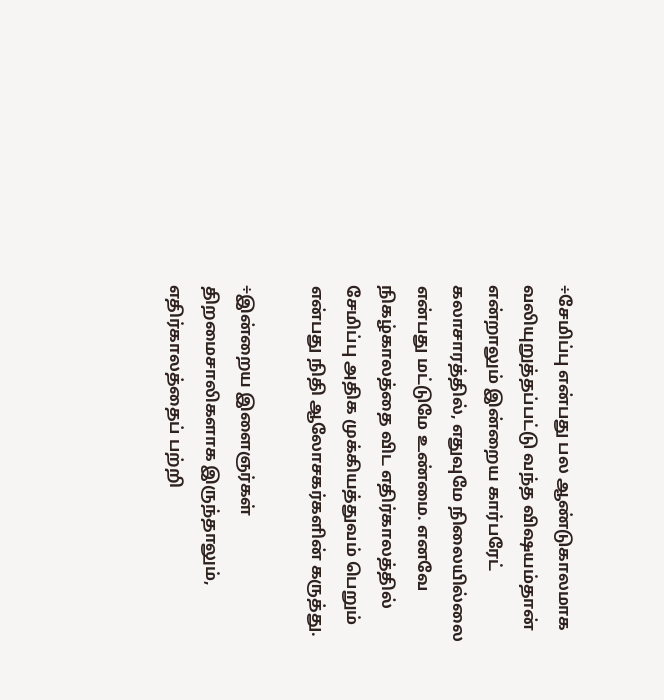÷சேமிப்பு என்பது பல ஆண்டுகாலமாக வலியுறுத்தப்பட்டு வந்த விஷயம்தான் என்றாலும் இன்றைய கார்பரேட் கலாசாரத்தில், எதுவுமே நிலையில்லை என்பது மட்டுமே உண்மை. எனவே நிகழ்காலத்தை விட எதிர்காலத்தில் சேமிப்பு அதிக முக்கியத்துவம் பெறும் என்பது நிதி ஆலோசகர்களின் கருத்து.

÷இன்றைய இளைஞர்கள் திறமைசாலிகளாக இருந்தாலும், எதிர்காலத்தைப் பற்றி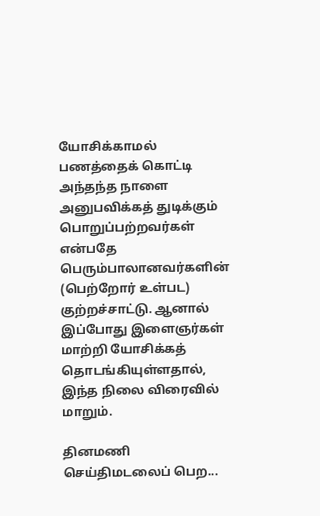யோசிக்காமல் பணத்தைக் கொட்டி அந்தந்த நாளை அனுபவிக்கத் துடிக்கும் பொறுப்பற்றவர்கள் என்பதே பெரும்பாலானவர்களின் (பெற்றோர் உள்பட) குற்றச்சாட்டு. ஆனால் இப்போது இளைஞர்கள் மாற்றி யோசிக்கத் தொடங்கியுள்ளதால், இந்த நிலை விரைவில் மாறும்.

தினமணி செய்திமடலைப் பெற...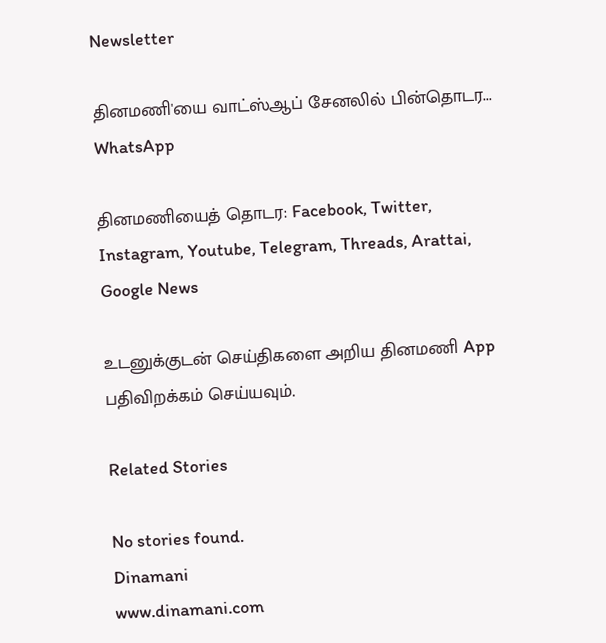Newsletter

தினமணி'யை வாட்ஸ்ஆப் சேனலில் பின்தொடர... WhatsApp

தினமணியைத் தொடர: Facebook, Twitter, Instagram, Youtube, Telegram, Threads, Arattai, Google News

உடனுக்குடன் செய்திகளை அறிய தினமணி App பதிவிறக்கம் செய்யவும்.

Related Stories

No stories found.
Dinamani
www.dinamani.com